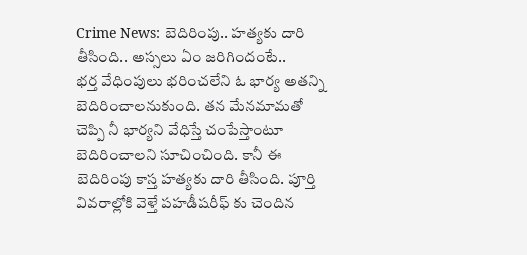Crime News: బెదిరింపు.. హత్యకు దారి తీసింది.. అస్సలు ఏం జరిగిందంటే..
భర్త వేధింపులు భరించలేని ఓ భార్య అతన్ని బెదిరించాలనుకుంది. తన మేనమామతో చెప్పి నీ భార్యని వేధిస్తే చంపేస్తాంటూ బెదిరించాలని సూచించింది. కానీ ఈ బెదిరింపు కాస్త హత్యకు దారి తీసింది. పూర్తి వివరాల్లోకి వెళ్తే పహడీషరీఫ్ కు చెందిన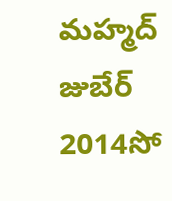మహ్మద్ జుబేర్ 2014సో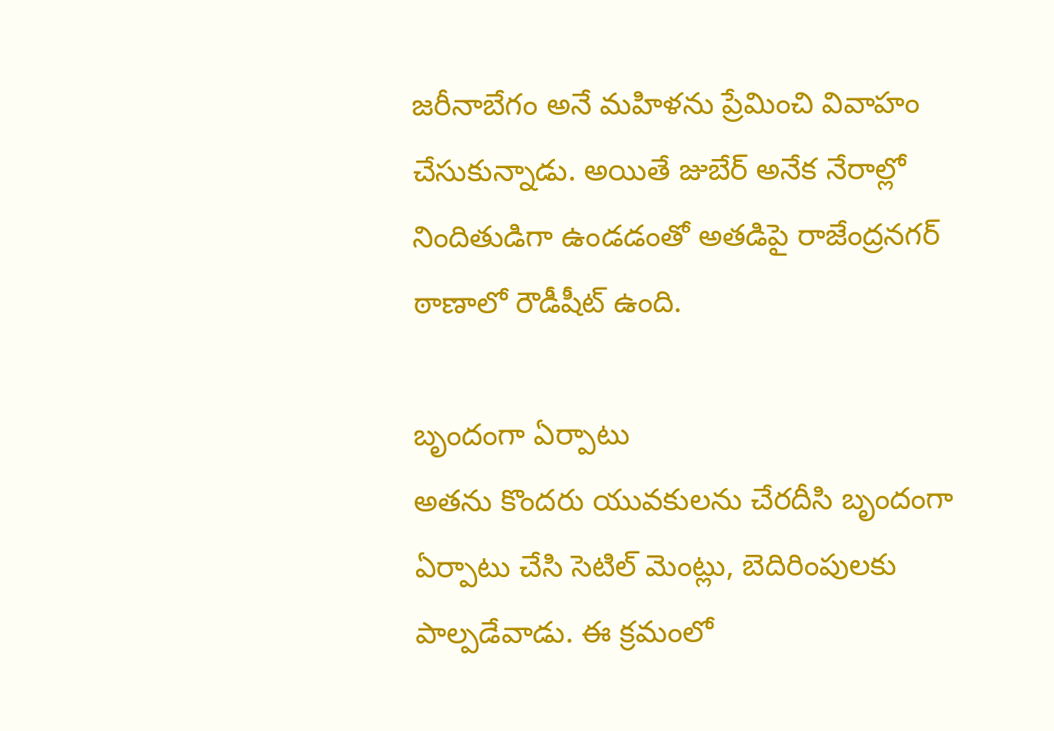జరీనాబేగం అనే మహిళను ప్రేమించి వివాహం చేసుకున్నాడు. అయితే జుబేర్ అనేక నేరాల్లో నిందితుడిగా ఉండడంతో అతడిపై రాజేంద్రనగర్ ఠాణాలో రౌడీషీట్ ఉంది.

బృందంగా ఏర్పాటు
అతను కొందరు యువకులను చేరదీసి బృందంగా ఏర్పాటు చేసి సెటిల్ మెంట్లు, బెదిరింపులకు పాల్పడేవాడు. ఈ క్రమంలో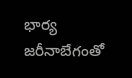భార్య జరీనాబేగంతో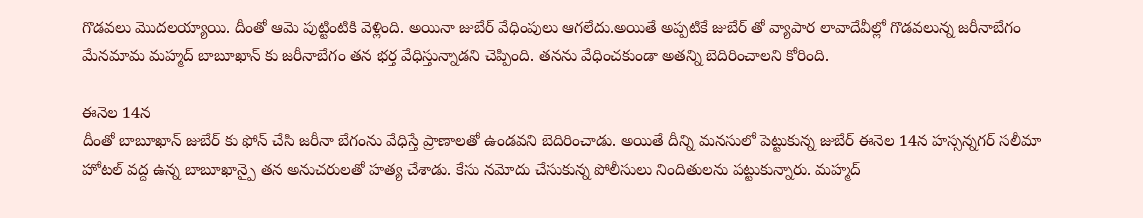గొడవలు మొదలయ్యాయి. దీంతో ఆమె పుట్టింటికి వెళ్లింది. అయినా జుబేర్ వేధింపులు ఆగలేదు.అయితే అప్పటికే జుబేర్ తో వ్యాపార లావాదేవీల్లో గొడవలున్న జరీనాబేగం మేనమామ మహ్మద్ బాబూఖాన్ కు జరీనాబేగం తన భర్త వేధిస్తున్నాడని చెప్పింది. తనను వేధించకుండా అతన్ని బెదిరించాలని కోరింది.

ఈనెల 14న
దీంతో బాబూఖాన్ జుబేర్ కు ఫోన్ చేసి జరీనా బేగంను వేధిస్తే ప్రాణాలతో ఉండవని బెదిరించాడు. అయితే దీన్ని మనసులో పెట్టుకున్న జుబేర్ ఈనెల 14న హస్సన్నగర్ సలీమా హోటల్ వద్ద ఉన్న బాబూఖాన్పై తన అనుచరులతో హత్య చేశాడు. కేసు నమోదు చేసుకున్న పోలీసులు నిందితులను పట్టుకున్నారు. మహ్మద్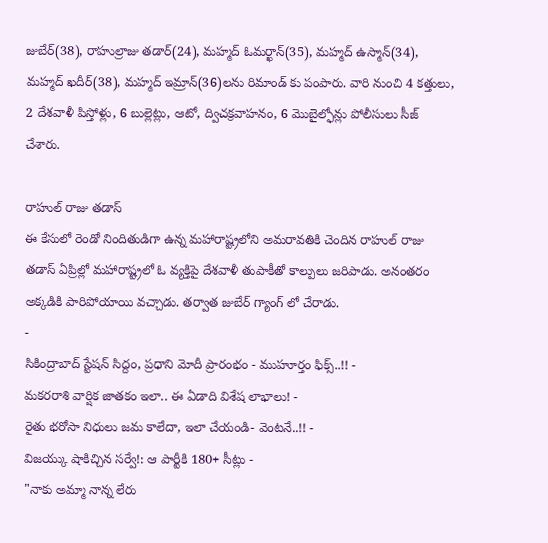జుబేర్(38), రాహుల్రాజు తడార్(24), మహ్మద్ ఓమర్ఖాన్(35), మహ్మద్ ఉస్మాన్(34), మహ్మద్ ఖదీర్(38), మహ్మద్ ఇమ్రాన్(36)లను రిమాండ్ కు పంపారు. వారి నుంచి 4 కత్తులు, 2 దేశవాళీ పిస్తోళ్లు, 6 బుల్లెట్లు, ఆటో, ద్విచక్రవాహనం, 6 మొబైల్ఫోన్లు పోలీసులు సీజ్ చేశారు.

రాహుల్ రాజు తడాస్
ఈ కేసులో రెండో నిందితుడిగా ఉన్న మహారాష్ట్రలోని అమరావతికి చెందిన రాహుల్ రాజు తడాస్ ఏప్రిల్లో మహారాష్ట్రలో ఓ వ్యక్తిపై దేశవాళీ తుపాకీతో కాల్పులు జరిపాడు. అనంతరం అక్కడికి పారిపోయాయి వచ్చాడు. తర్వాత జుబేర్ గ్యాంగ్ లో చేరాడు.
-
సికింద్రాబాద్ స్టేషన్ సిద్దం, ప్రధాని మోదీ ప్రారంభం - ముహూర్తం ఫిక్స్..!! -
మకరరాశి వార్షిక జాతకం ఇలా.. ఈ ఏడాది విశేష లాభాలు! -
రైతు భరోసా నిధులు జమ కాలేదా, ఇలా చేయండి- వెంటనే..!! -
విజయ్కు షాకిచ్చిన సర్వే!: ఆ పార్టీకి 180+ సీట్లు -
"నాకు అమ్మా నాన్న లేరు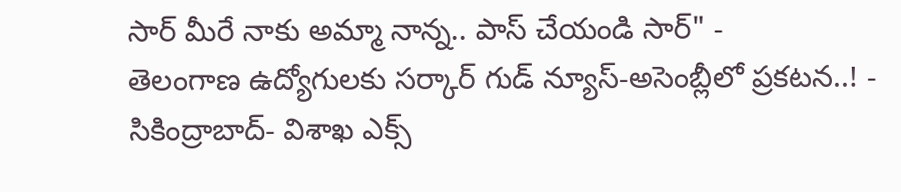సార్ మీరే నాకు అమ్మా నాన్న.. పాస్ చేయండి సార్" -
తెలంగాణ ఉద్యోగులకు సర్కార్ గుడ్ న్యూస్-అసెంబ్లీలో ప్రకటన..! -
సికింద్రాబాద్- విశాఖ ఎక్స్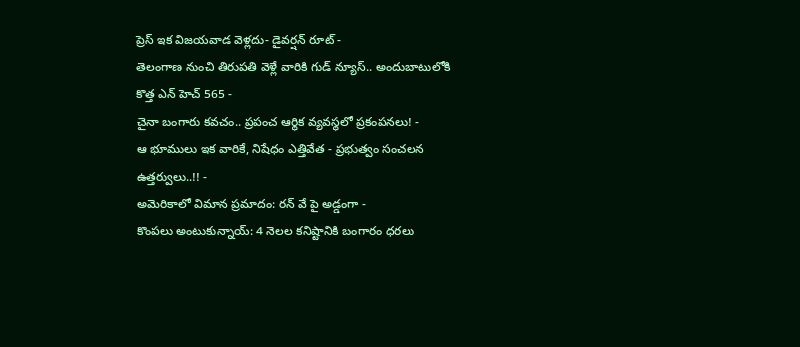ప్రెస్ ఇక విజయవాడ వెళ్లదు- డైవర్షన్ రూట్ -
తెలంగాణ నుంచి తిరుపతి వెళ్లే వారికి గుడ్ న్యూస్.. అందుబాటులోకి కొత్త ఎన్ హెచ్ 565 -
చైనా బంగారు కవచం.. ప్రపంచ ఆర్థిక వ్యవస్థలో ప్రకంపనలు! -
ఆ భూములు ఇక వారికే, నిషేధం ఎత్తివేత - ప్రభుత్వం సంచలన ఉత్తర్వులు..!! -
అమెరికాలో విమాన ప్రమాదం: రన్ వే పై అడ్డంగా -
కొంపలు అంటుకున్నాయ్: 4 నెలల కనిష్టానికి బంగారం ధరలు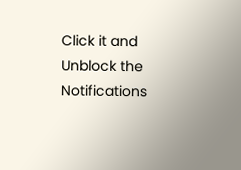Click it and Unblock the Notifications